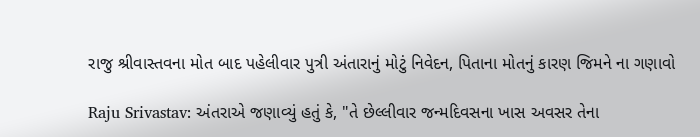રાજુ શ્રીવાસ્તવના મોત બાદ પહેલીવાર પુત્રી અંતારાનું મોટું નિવેદન, પિતાના મોતનું કારણ જિમને ના ગણાવો

Raju Srivastav: અંતરાએ જણાવ્યું હતું કે, "તે છેલ્લીવાર જન્મદિવસના ખાસ અવસર તેના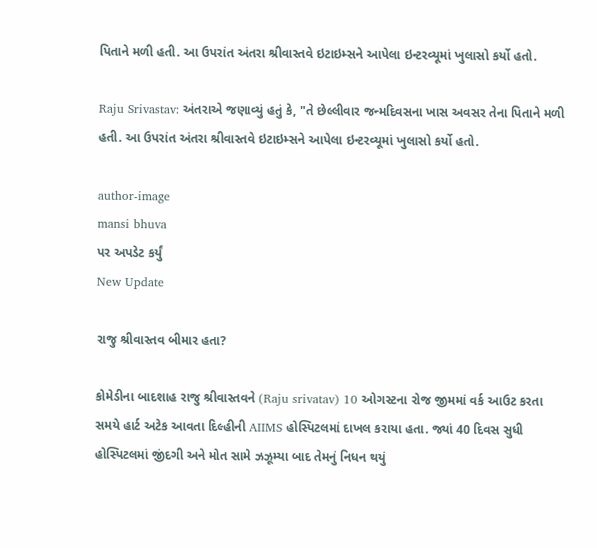પિતાને મળી હતી. આ ઉપરાંત અંતરા શ્રીવાસ્તવે ઇટાઇમ્સને આપેલા ઇન્ટરવ્યૂમાં ખુલાસો કર્યો હતો.

Raju Srivastav: અંતરાએ જણાવ્યું હતું કે, "તે છેલ્લીવાર જન્મદિવસના ખાસ અવસર તેના પિતાને મળી હતી. આ ઉપરાંત અંતરા શ્રીવાસ્તવે ઇટાઇમ્સને આપેલા ઇન્ટરવ્યૂમાં ખુલાસો કર્યો હતો.

author-image
mansi bhuva
પર અપડેટ કર્યું
New Update

રાજુ શ્રીવાસ્તવ બીમાર હતા?

કોમેડીના બાદશાહ રાજુ શ્રીવાસ્તવને (Raju srivatav) 10 ઓગસ્ટના રોજ જીમમાં વર્ક આઉટ કરતા સમયે હાર્ટ અટેક આવતા દિલ્હીની AIIMS હોસ્પિટલમાં દાખલ કરાયા હતા. જ્યાં 40 દિવસ સુધી હોસ્પિટલમાં જીંદગી અને મોત સામે ઝઝૂમ્યા બાદ તેમનું નિધન થયું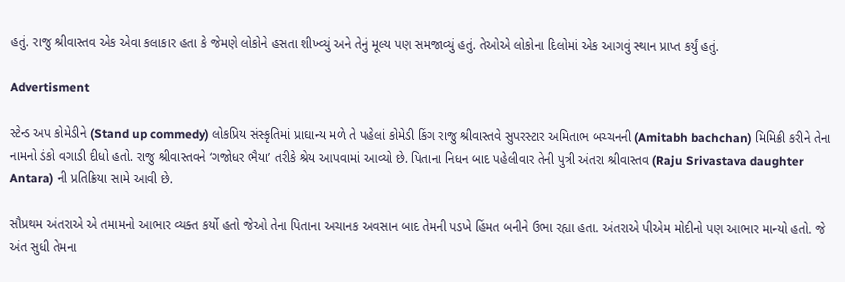હતું. રાજુ શ્રીવાસ્તવ એક એવા કલાકાર હતા કે જેમણે લોકોને હસતા શીખ્વ્યું અને તેનું મૂલ્ય પણ સમજાવ્યું હતું. તેઓએ લોકોના દિલોમાં એક આગવું સ્થાન પ્રાપ્ત કર્યું હતું.

Advertisment

સ્ટેન્ડ અપ કોમેડીને (Stand up commedy) લોકપ્રિય સંસ્કૃતિમાં પ્રાઘાન્ય મળે તે પહેલાં કોમેડી કિંગ રાજુ શ્રીવાસ્તવે સુપરસ્ટાર અમિતાભ બચ્ચનની (Amitabh bachchan) મિમિક્રી કરીને તેના નામનો ડંકો વગાડી દીધો હતો. રાજુ શ્રીવાસ્તવને ‘ગજોધર ભૈયા’ તરીકે શ્રેય આપવામાં આવ્યો છે. પિતાના નિધન બાદ પહેલીવાર તેની પુત્રી અંતરા શ્રીવાસ્તવ (Raju Srivastava daughter Antara) ની પ્રતિક્રિયા સામે આવી છે.

સૌપ્રથમ અંતરાએ એ તમામનો આભાર વ્યક્ત કર્યો હતો જેઓ તેના પિતાના અચાનક અવસાન બાદ તેમની પડખે હિંમત બનીને ઉભા રહ્યા હતા. અંતરાએ પીએમ મોદીનો પણ આભાર માન્યો હતો. જે અંત સુધી તેમના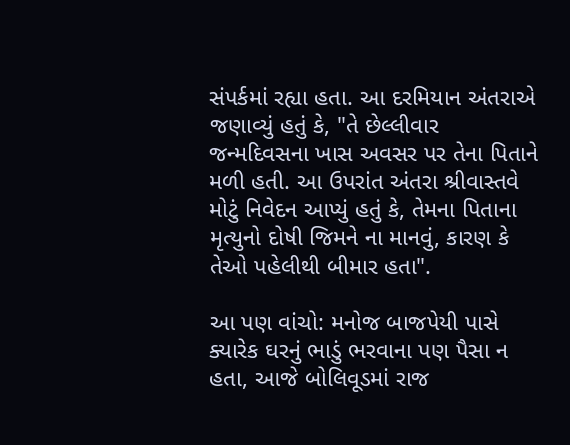સંપર્કમાં રહ્યા હતા. આ દરમિયાન અંતરાએ જણાવ્યું હતું કે, "તે છેલ્લીવાર જન્મદિવસના ખાસ અવસર પર તેના પિતાને મળી હતી. આ ઉપરાંત અંતરા શ્રીવાસ્તવે મોટું નિવેદન આપ્યું હતું કે, તેમના પિતાના મૃત્યુનો દોષી જિમને ના માનવું, કારણ કે તેઓ પહેલીથી બીમાર હતા".

આ પણ વાંચો: મનોજ બાજપેયી પાસે ક્યારેક ઘરનું ભાડું ભરવાના પણ પૈસા ન હતા, આજે બોલિવૂડમાં રાજ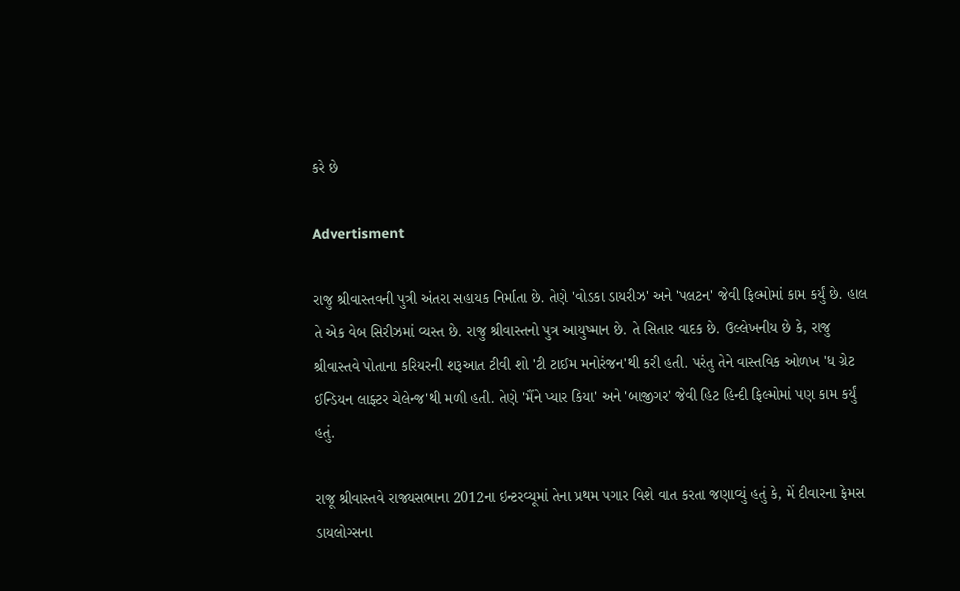કરે છે

Advertisment

રાજુ શ્રીવાસ્તવની પુત્રી અંતરા સહાયક નિર્માતા છે. તેણે 'વોડકા ડાયરીઝ' અને 'પલટન' જેવી ફિલ્મોમાં કામ કર્યું છે. હાલ તે એક વેબ સિરીઝમાં વ્યસ્ત છે. રાજુ શ્રીવાસ્તનો પુત્ર આયુષ્માન છે. તે સિતાર વાદક છે. ઉલ્લેખનીય છે કે, રાજુ શ્રીવાસ્તવે પોતાના કરિયરની શરૂઆત ટીવી શો 'ટી ટાઈમ મનોરંજન'થી કરી હતી. પરંતુ તેને વાસ્તવિક ઓળખ 'ધ ગ્રેટ ઈન્ડિયન લાફ્ટર ચેલેન્જ'થી મળી હતી. તેણે 'મૈંને પ્યાર કિયા' અને 'બાજીગર' જેવી હિટ હિન્દી ફિલ્મોમાં પણ કામ કર્યું હતું.

રાજૂ શ્રીવાસ્તવે રાજ્યસભાના 2012ના ઇન્ટરવ્યૂમાં તેના પ્રથમ પગાર વિશે વાત કરતા જણાવ્યું હતું કે, મેં દીવારના ફેમસ ડાયલોગ્સના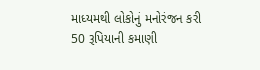માધ્યમથી લોકોનું મનોરંજન કરી 50 રૂપિયાની કમાણી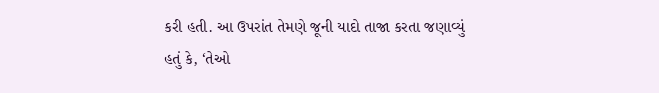કરી હતી. આ ઉપરાંત તેમણે જૂની યાદો તાજા કરતા જણાવ્યું હતું કે, ‘તેઓ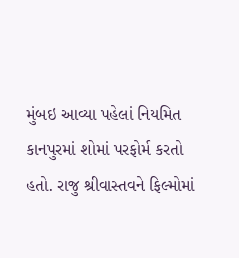મુંબઇ આવ્યા પહેલાં નિયમિત કાનપુરમાં શોમાં પરફોર્મ કરતો હતો. રાજુ શ્રીવાસ્તવને ફિલ્મોમાં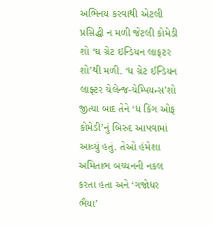અભિનય કરવાથી એટલી પ્રસિદ્ધી ન મળી જેટલી કોમેડી શો ‘ઘ ગ્રેટ ઇન્ડિયન લાફટર શો’થી મળી. ‘ધ ગ્રેટ ઈન્ડિયન લાફ્ટર ચેલેન્જ-ચેમ્પિયન્સ’શો જીત્યા બાદ તેને ‘ધ કિંગ ઓફ કોમેડી’નું બિરુદ આપવામાં આવ્યું હતું. તેઓ હંમેશા અમિતાભ બચ્ચનની નકલ કરતા હતા અને ‘ગજોધર ભૈયા’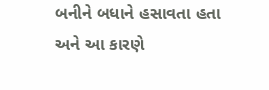બનીને બધાને હસાવતા હતા અને આ કારણે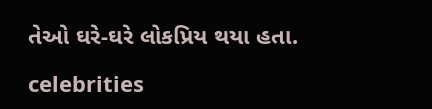તેઓ ઘરે-ઘરે લોકપ્રિય થયા હતા.

celebrities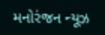મનોરંજન ન્યૂઝ